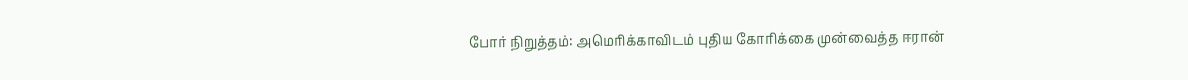போர் நிறுத்தம்: அமெரிக்காவிடம் புதிய கோரிக்கை முன்வைத்த ஈரான்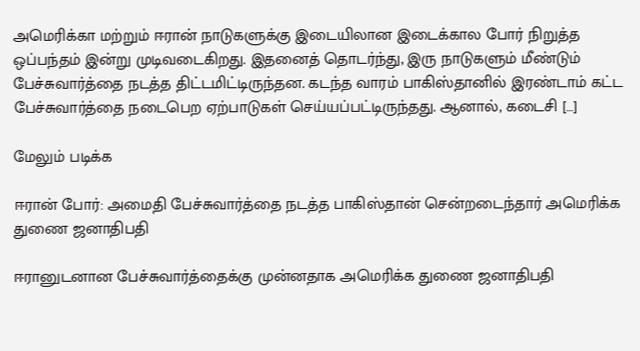அமெரிக்கா மற்றும் ஈரான் நாடுகளுக்கு இடையிலான இடைக்கால போர் நிறுத்த ஒப்பந்தம் இன்று முடிவடைகிறது. இதனைத் தொடர்ந்து, இரு நாடுகளும் மீண்டும் பேச்சுவார்த்தை நடத்த திட்டமிட்டிருந்தன. கடந்த வாரம் பாகிஸ்தானில் இரண்டாம் கட்ட பேச்சுவார்த்தை நடைபெற ஏற்பாடுகள் செய்யப்பட்டிருந்தது. ஆனால், கடைசி […]

மேலும் படிக்க

ஈரான் போர்: அமைதி பேச்சுவார்த்தை நடத்த பாகிஸ்தான் சென்றடைந்தார் அமெரிக்க துணை ஜனாதிபதி

ஈரானுடனான பேச்சுவார்த்தைக்கு முன்னதாக அமெரிக்க துணை ஜனாதிபதி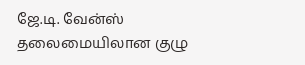ஜே.டி. வேன்ஸ் தலைமையிலான குழு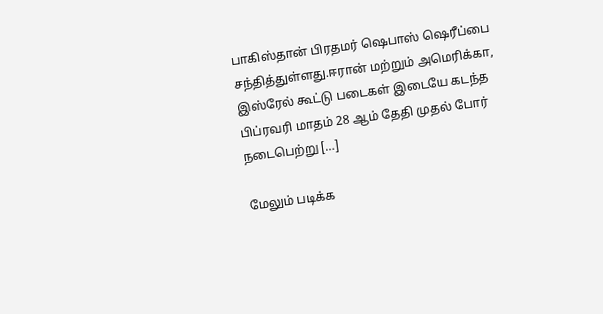பாகிஸ்தான் பிரதமர் ஷெபாஸ் ஷெரீப்பை சந்தித்துள்ளது.ஈரான் மற்றும் அமெரிக்கா, இஸ்ரேல் கூட்டு படைகள் இடையே கடந்த பிப்ரவரி மாதம் 28 ஆம் தேதி முதல் போர் நடைபெற்று […]

மேலும் படிக்க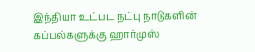இந்தியா உட்பட நட்பு நாடுகளின் கப்பல்களுக்கு ஹார்முஸ்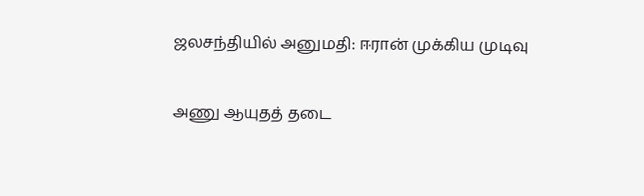ஜலசந்தியில் அனுமதி: ஈரான் முக்கிய முடிவு

அணு ஆயுதத் தடை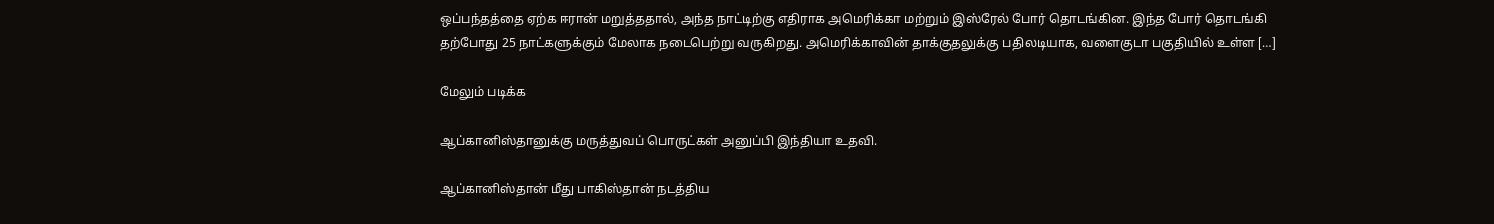ஒப்பந்தத்தை ஏற்க ஈரான் மறுத்ததால், அந்த நாட்டிற்கு எதிராக அமெரிக்கா மற்றும் இஸ்ரேல் போர் தொடங்கின. இந்த போர் தொடங்கி தற்போது 25 நாட்களுக்கும் மேலாக நடைபெற்று வருகிறது. அமெரிக்காவின் தாக்குதலுக்கு பதிலடியாக, வளைகுடா பகுதியில் உள்ள […]

மேலும் படிக்க

ஆப்கானிஸ்தானுக்கு மருத்துவப் பொருட்கள் அனுப்பி இந்தியா உதவி.

ஆப்கானிஸ்தான் மீது பாகிஸ்தான் நடத்திய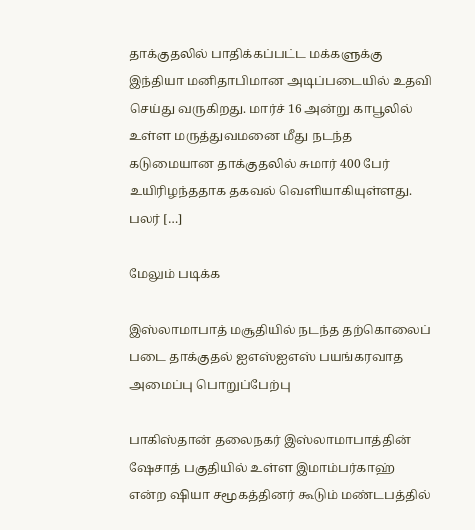தாக்குதலில் பாதிக்கப்பட்ட மக்களுக்கு இந்தியா மனிதாபிமான அடிப்படையில் உதவி செய்து வருகிறது. மார்ச் 16 அன்று காபூலில் உள்ள மருத்துவமனை மீது நடந்த கடுமையான தாக்குதலில் சுமார் 400 பேர் உயிரிழந்ததாக தகவல் வெளியாகியுள்ளது. பலர் […]

மேலும் படிக்க

இஸ்லாமாபாத் மசூதியில் நடந்த தற்கொலைப் படை தாக்குதல் ஐஎஸ்ஐஎஸ் பயங்கரவாத அமைப்பு பொறுப்பேற்பு

பாகிஸ்தான் தலைநகர் இஸ்லாமாபாத்தின் ஷேசாத் பகுதியில் உள்ள இமாம்பர்காஹ் என்ற ஷியா சமூகத்தினர் கூடும் மண்டபத்தில்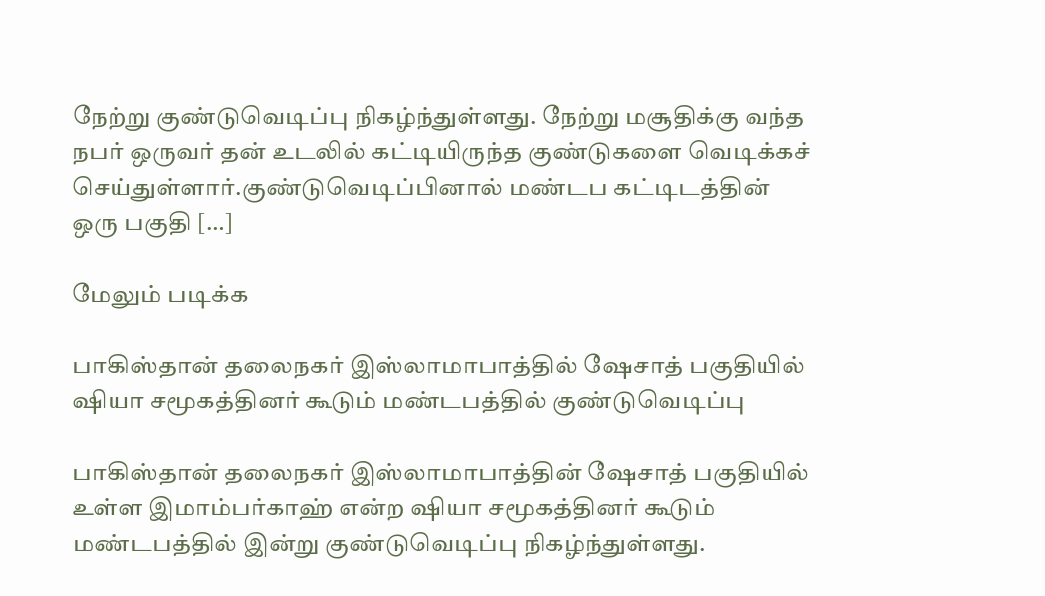நேற்று குண்டுவெடிப்பு நிகழ்ந்துள்ளது. நேற்று மசூதிக்கு வந்த நபர் ஒருவர் தன் உடலில் கட்டியிருந்த குண்டுகளை வெடிக்கச் செய்துள்ளார்.குண்டுவெடிப்பினால் மண்டப கட்டிடத்தின் ஒரு பகுதி […]

மேலும் படிக்க

பாகிஸ்தான் தலைநகர் இஸ்லாமாபாத்தில் ஷேசாத் பகுதியில் ஷியா சமூகத்தினர் கூடும் மண்டபத்தில் குண்டுவெடிப்பு

பாகிஸ்தான் தலைநகர் இஸ்லாமாபாத்தின் ஷேசாத் பகுதியில் உள்ள இமாம்பர்காஹ் என்ற ஷியா சமூகத்தினர் கூடும் மண்டபத்தில் இன்று குண்டுவெடிப்பு நிகழ்ந்துள்ளது.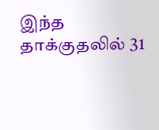இந்த தாக்குதலில் 31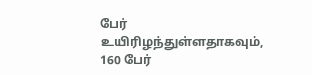பேர் உயிரிழந்துள்ளதாகவும், 160 பேர்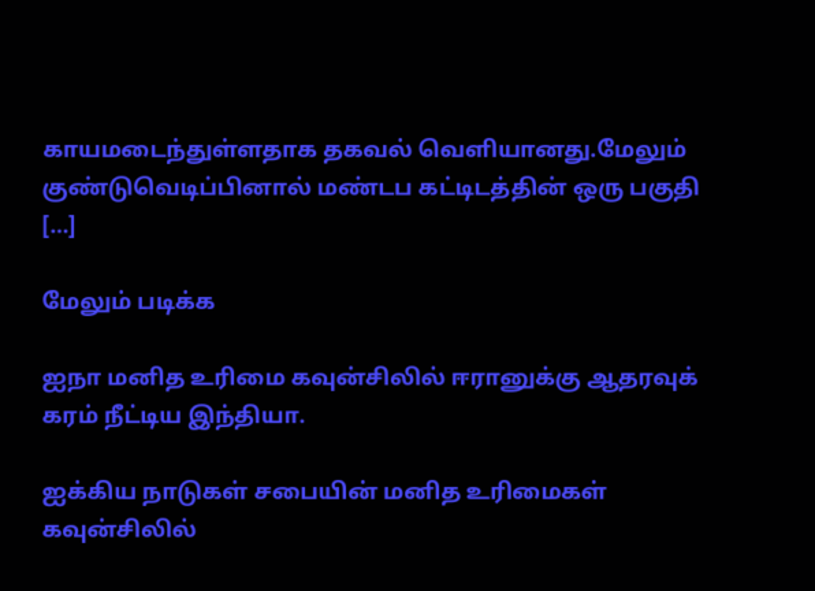காயமடைந்துள்ளதாக தகவல் வெளியானது.மேலும் குண்டுவெடிப்பினால் மண்டப கட்டிடத்தின் ஒரு பகுதி […]

மேலும் படிக்க

ஐநா மனித உரிமை கவுன்சிலில் ஈரானுக்கு ஆதரவுக் கரம் நீட்டிய இந்தியா.

ஐக்கிய நாடுகள் சபையின் மனித உரிமைகள் கவுன்சிலில்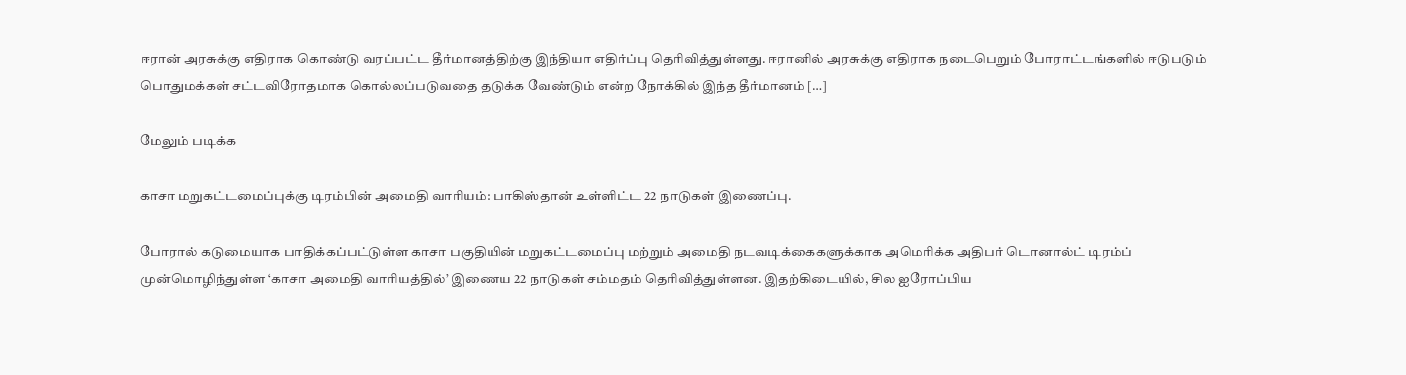ஈரான் அரசுக்கு எதிராக கொண்டு வரப்பட்ட தீர்மானத்திற்கு இந்தியா எதிர்ப்பு தெரிவித்துள்ளது. ஈரானில் அரசுக்கு எதிராக நடைபெறும் போராட்டங்களில் ஈடுபடும் பொதுமக்கள் சட்டவிரோதமாக கொல்லப்படுவதை தடுக்க வேண்டும் என்ற நோக்கில் இந்த தீர்மானம் […]

மேலும் படிக்க

காசா மறுகட்டமைப்புக்கு டிரம்பின் அமைதி வாரியம்: பாகிஸ்தான் உள்ளிட்ட 22 நாடுகள் இணைப்பு.

போரால் கடுமையாக பாதிக்கப்பட்டுள்ள காசா பகுதியின் மறுகட்டமைப்பு மற்றும் அமைதி நடவடிக்கைகளுக்காக அமெரிக்க அதிபர் டொனால்ட் டிரம்ப் முன்மொழிந்துள்ள ‘காசா அமைதி வாரியத்தில்’ இணைய 22 நாடுகள் சம்மதம் தெரிவித்துள்ளன. இதற்கிடையில், சில ஐரோப்பிய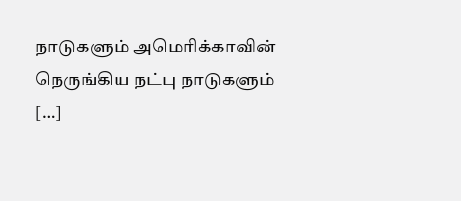நாடுகளும் அமெரிக்காவின் நெருங்கிய நட்பு நாடுகளும் […]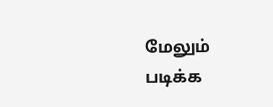மேலும் படிக்க